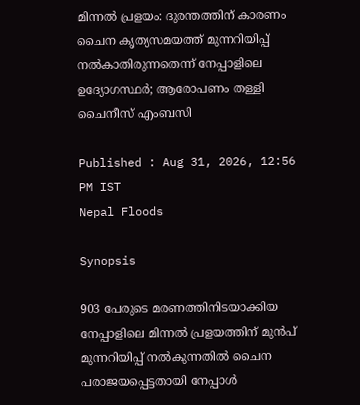മിന്നൽ പ്രളയം: ദുരന്തത്തിന് കാരണം ചൈന കൃത്യസമയത്ത് മുന്നറിയിപ്പ് നൽകാതിരുന്നതെന്ന് നേപ്പാളിലെ ഉദ്യോഗസ്ഥർ; ആരോപണം തള്ളി ചൈനീസ് എംബസി

Published : Aug 31, 2026, 12:56 PM IST
Nepal Floods

Synopsis

903 പേരുടെ മരണത്തിനിടയാക്കിയ നേപ്പാളിലെ മിന്നൽ പ്രളയത്തിന് മുൻപ് മുന്നറിയിപ്പ് നൽകുന്നതിൽ ചൈന പരാജയപ്പെട്ടതായി നേപ്പാൾ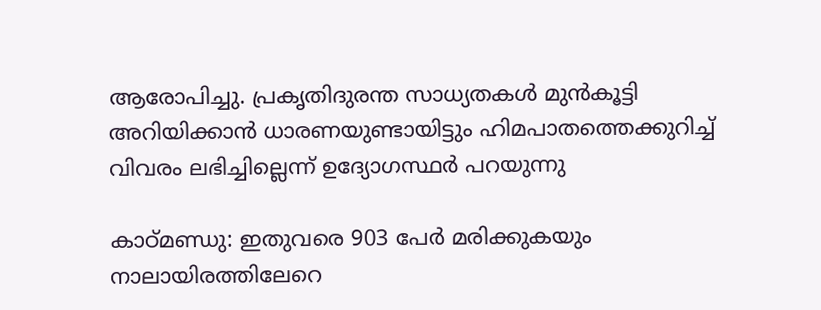ആരോപിച്ചു. പ്രകൃതിദുരന്ത സാധ്യതകൾ മുൻകൂട്ടി അറിയിക്കാൻ ധാരണയുണ്ടായിട്ടും ഹിമപാതത്തെക്കുറിച്ച് വിവരം ലഭിച്ചില്ലെന്ന് ഉദ്യോഗസ്ഥർ പറയുന്നു

കാഠ്‌മണ്ഡു: ഇതുവരെ 903 പേർ മരിക്കുകയും നാലായിരത്തിലേറെ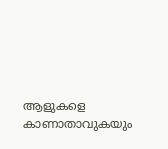ആളുകളെ കാണാതാവുകയും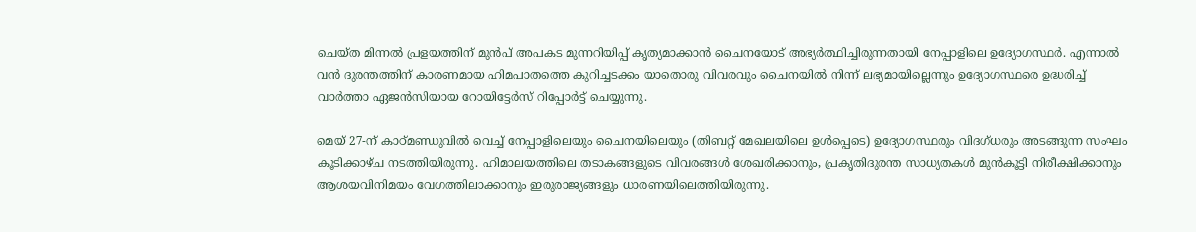ചെയ്ത മിന്നൽ പ്രളയത്തിന് മുൻപ് അപകട മുന്നറിയിപ്പ് കൃത്യമാക്കാൻ ചൈനയോട് അഭ്യർത്ഥിച്ചിരുന്നതായി നേപ്പാളിലെ ഉദ്യോഗസ്ഥർ. എന്നാൽ വൻ ദുരന്തത്തിന് കാരണമായ ഹിമപാതത്തെ കുറിച്ചടക്കം യാതൊരു വിവരവും ചൈനയിൽ നിന്ന് ലഭ്യമായില്ലെന്നും ഉദ്യോഗസ്ഥരെ ഉദ്ധരിച്ച് വാർത്താ ഏജൻസിയായ റോയിട്ടേർസ് റിപ്പോർട്ട് ചെയ്യുന്നു.

മെയ് 27-ന് കാഠ്മണ്ഡുവിൽ വെച്ച് നേപ്പാളിലെയും ചൈനയിലെയും (തിബറ്റ് മേഖലയിലെ ഉൾപ്പെടെ) ഉദ്യോഗസ്ഥരും വിദഗ്ധരും അടങ്ങുന്ന സംഘം കൂടിക്കാഴ്ച നടത്തിയിരുന്നു. ഹിമാലയത്തിലെ തടാകങ്ങളുടെ വിവരങ്ങൾ ശേഖരിക്കാനും, പ്രകൃതിദുരന്ത സാധ്യതകൾ മുൻകൂട്ടി നിരീക്ഷിക്കാനും ആശയവിനിമയം വേഗത്തിലാക്കാനും ഇരുരാജ്യങ്ങളും ധാരണയിലെത്തിയിരുന്നു.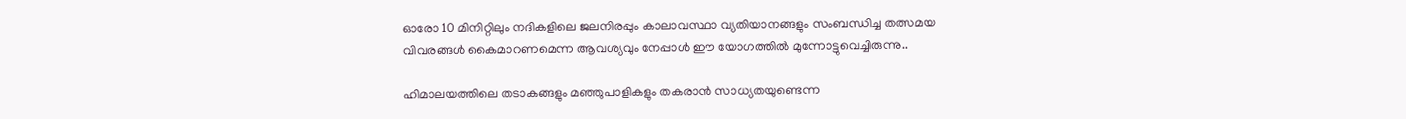ഓരോ 10 മിനിറ്റിലും നദികളിലെ ജലനിരപ്പും കാലാവസ്ഥാ വ്യതിയാനങ്ങളും സംബന്ധിച്ച തത്സമയ വിവരങ്ങൾ കൈമാറണമെന്ന ആവശ്യവും നേപ്പാൾ ഈ യോഗത്തിൽ മുന്നോട്ടുവെച്ചിരുന്നു..

ഹിമാലയത്തിലെ തടാകങ്ങളും മഞ്ഞുപാളികളും തകരാൻ സാധ്യതയുണ്ടെന്ന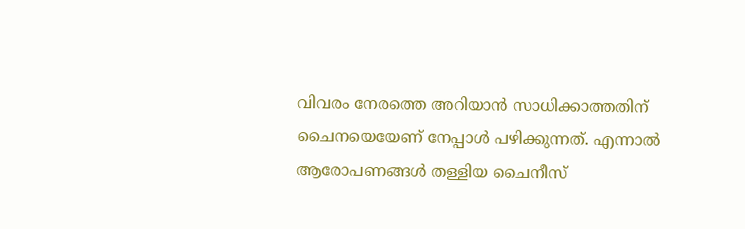വിവരം നേരത്തെ അറിയാൻ സാധിക്കാത്തതിന് ചൈനയെയേണ് നേപ്പാൾ പഴിക്കുന്നത്. എന്നാൽ ആരോപണങ്ങൾ തള്ളിയ ചൈനീസ്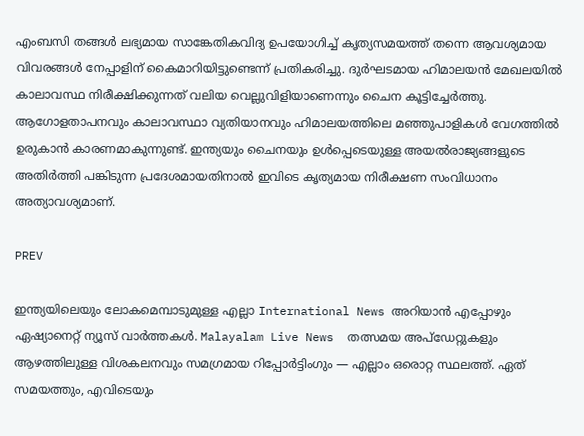എംബസി തങ്ങൾ ലഭ്യമായ സാങ്കേതികവിദ്യ ഉപയോഗിച്ച് കൃത്യസമയത്ത് തന്നെ ആവശ്യമായ വിവരങ്ങൾ നേപ്പാളിന് കൈമാറിയിട്ടുണ്ടെന്ന് പ്രതികരിച്ചു. ദുർഘടമായ ഹിമാലയൻ മേഖലയിൽ കാലാവസ്ഥ നിരീക്ഷിക്കുന്നത് വലിയ വെല്ലുവിളിയാണെന്നും ചൈന കൂട്ടിച്ചേർത്തു. ആഗോളതാപനവും കാലാവസ്ഥാ വ്യതിയാനവും ഹിമാലയത്തിലെ മഞ്ഞുപാളികൾ വേഗത്തിൽ ഉരുകാൻ കാരണമാകുന്നുണ്ട്. ഇന്ത്യയും ചൈനയും ഉൾപ്പെടെയുള്ള അയൽരാജ്യങ്ങളുടെ അതിർത്തി പങ്കിടുന്ന പ്രദേശമായതിനാൽ ഇവിടെ കൃത്യമായ നിരീക്ഷണ സംവിധാനം അത്യാവശ്യമാണ്.

PREV

ഇന്ത്യയിലെയും ലോകമെമ്പാടുമുള്ള എല്ലാ International News അറിയാൻ എപ്പോഴും ഏഷ്യാനെറ്റ് ന്യൂസ് വാർത്തകൾ. Malayalam Live News  തത്സമയ അപ്‌ഡേറ്റുകളും ആഴത്തിലുള്ള വിശകലനവും സമഗ്രമായ റിപ്പോർട്ടിംഗും — എല്ലാം ഒരൊറ്റ സ്ഥലത്ത്. ഏത് സമയത്തും, എവിടെയും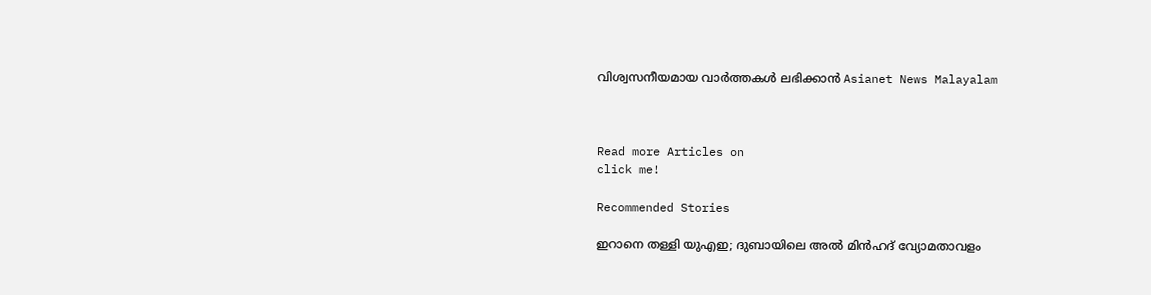വിശ്വസനീയമായ വാർത്തകൾ ലഭിക്കാൻ Asianet News Malayalam



Read more Articles on
click me!

Recommended Stories

ഇറാനെ തള്ളി യുഎഇ; ദുബായിലെ അൽ മിൻഹദ് വ്യോമതാവളം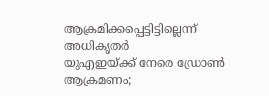ആക്രമിക്കപ്പെട്ടിട്ടില്ലെന്ന് അധികൃതർ
യുഎഇയ്ക്ക് നേരെ ഡ്രോൺ ആക്രമണം;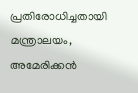പ്രതിരോധിച്ചതായി മന്ത്രാലയം, അമേരിക്കൻ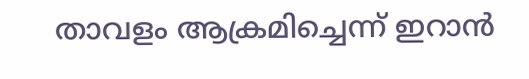താവളം ആക്രമിച്ചെന്ന് ഇറാൻ